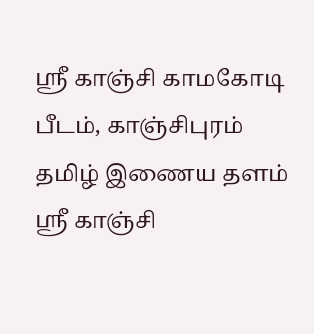ஸ்ரீ காஞ்சி காமகோடி பீடம், காஞ்சிபுரம்
தமிழ் இணைய தளம்
ஸ்ரீ காஞ்சி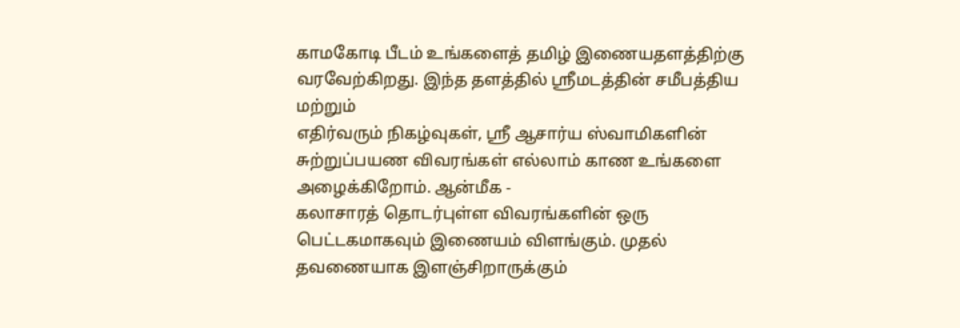காமகோடி பீடம் உங்களைத் தமிழ் இணையதளத்திற்கு வரவேற்கிறது. இந்த தளத்தில் ஸ்ரீமடத்தின் சமீபத்திய மற்றும்
எதிர்வரும் நிகழ்வுகள், ஸ்ரீ ஆசார்ய ஸ்வாமிகளின் சுற்றுப்பயண விவரங்கள் எல்லாம் காண உங்களை அழைக்கிறோம். ஆன்மீக -
கலாசாரத் தொடர்புள்ள விவரங்களின் ஒரு பெட்டகமாகவும் இணையம் விளங்கும். முதல் தவணையாக இளஞ்சிறாருக்கும்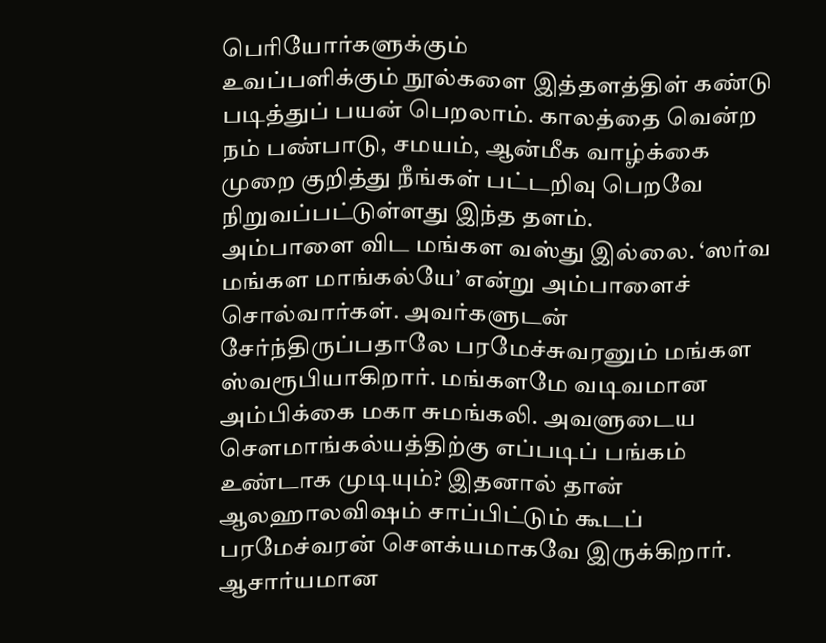பெரியோர்களுக்கும்
உவப்பளிக்கும் நூல்களை இத்தளத்திள் கண்டு படித்துப் பயன் பெறலாம். காலத்தை வென்ற நம் பண்பாடு, சமயம், ஆன்மீக வாழ்க்கை
முறை குறித்து நீங்கள் பட்டறிவு பெறவே நிறுவப்பட்டுள்ளது இந்த தளம்.
அம்பாளை விட மங்கள வஸ்து இல்லை. ‘ஸர்வ மங்கள மாங்கல்யே’ என்று அம்பாளைச் சொல்வார்கள். அவர்களுடன் சேர்ந்திருப்பதாலே பரமேச்சுவரனும் மங்கள ஸ்வரூபியாகிறார். மங்களமே வடிவமான அம்பிக்கை மகா சுமங்கலி. அவளுடைய சௌமாங்கல்யத்திற்கு எப்படிப் பங்கம் உண்டாக முடியும்? இதனால் தான் ஆலஹாலவிஷம் சாப்பிட்டும் கூடப் பரமேச்வரன் சௌக்யமாகவே இருக்கிறார். ஆசார்யமான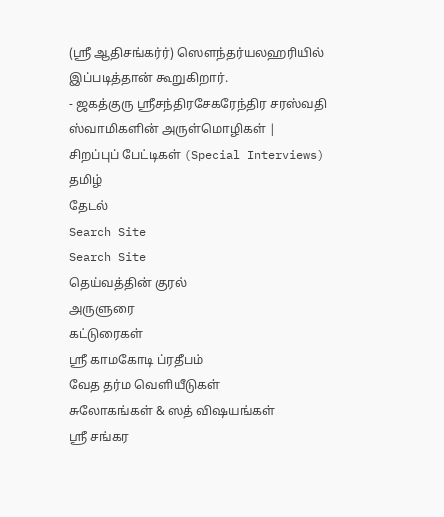(ஸ்ரீ ஆதிசங்கர்ர்) ஸௌந்தர்யலஹரியில் இப்படித்தான் கூறுகிறார்.
- ஜகத்குரு ஸ்ரீசந்திரசேகரேந்திர சரஸ்வதி ஸ்வாமிகளின் அருள்மொழிகள் |
சிறப்புப் பேட்டிகள் (Special Interviews)
தமிழ்
தேடல்
Search Site
Search Site
தெய்வத்தின் குரல்
அருளுரை
கட்டுரைகள்
ஸ்ரீ காமகோடி ப்ரதீபம்
வேத தர்ம வெளியீடுகள்
சுலோகங்கள் & ஸத் விஷயங்கள்
ஸ்ரீ சங்கர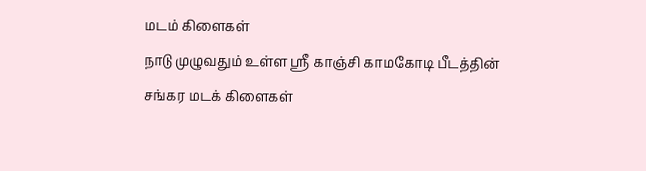மடம் கிளைகள்
நாடு முழுவதும் உள்ள ஸ்ரீ காஞ்சி காமகோடி பீடத்தின் சங்கர மடக் கிளைகள்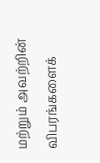மற்றும் அவற்றின் விபரங்களைக்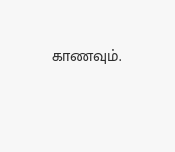காணவும்.